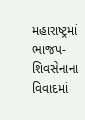મહારાષ્ટ્રમાં ભાજપ-શિવસેનાના વિવાદમાં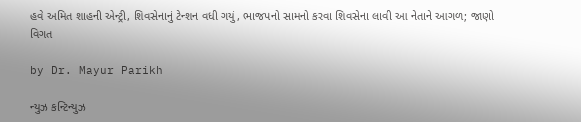હવે અમિત શાહની એન્ટ્રી, શિવસેનાનું ટેન્શન વધી ગયું, ભાજપનો સામનો કરવા શિવસેના લાવી આ નેતાને આગળ; જાણો વિગત

by Dr. Mayur Parikh

ન્યુઝ કન્ટિન્યુઝ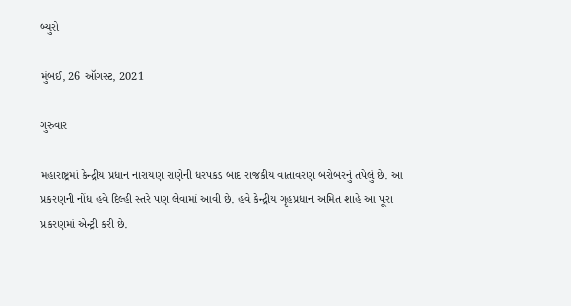બ્યુરો

મુંબઈ, 26 ઑગસ્ટ, 2021

ગુરુવાર

મહારાષ્ટ્રમાં કેન્દ્રીય પ્રધાન નારાયણ રાણેની ધરપકડ બાદ રાજકીય વાતાવરણ બરોબરનું તપેલું છે. આ પ્રકરણની નોંધ હવે દિલ્હી સ્તરે પણ લેવામાં આવી છે. હવે કેન્દ્રીય ગૃહપ્રધાન અમિત શાહે આ પૂરા પ્રકરણમાં એન્ટ્રી કરી છે.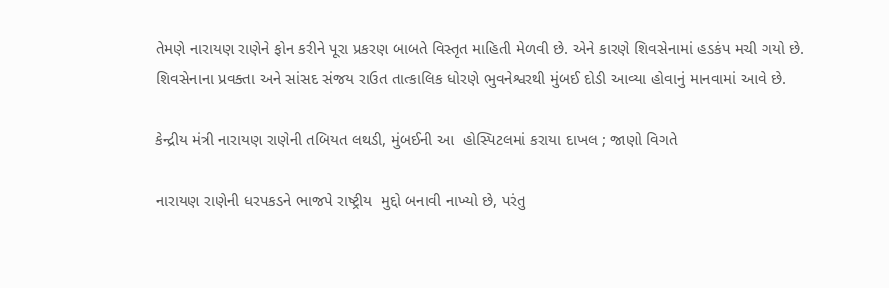તેમણે નારાયણ રાણેને ફોન કરીને પૂરા પ્રકરણ બાબતે વિસ્તૃત માહિતી મેળવી છે. એને કારણે શિવસેનામાં હડકંપ મચી ગયો છે. શિવસેનાના પ્રવક્તા અને સાંસદ સંજય રાઉત તાત્કાલિક ધોરણે ભુવનેશ્વરથી મુંબઈ દોડી આવ્યા હોવાનું માનવામાં આવે છે.

કેન્દ્રીય મંત્રી નારાયણ રાણેની તબિયત લથડી, મુંબઈની આ  હોસ્પિટલમાં કરાયા દાખલ ; જાણો વિગતે

નારાયણ રાણેની ધરપકડને ભાજપે રાષ્ટ્રીય  મુદ્દો બનાવી નાખ્યો છે, પરંતુ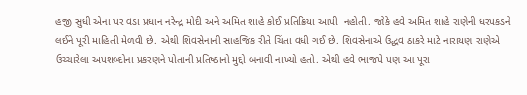હજી સુધી એના પર વડા પ્રધાન નરેન્દ્ર મોદી અને અમિત શાહે કોઈ પ્રતિક્રિયા આપી  નહોતી. જોકે હવે અમિત શાહે રાણેની ધરપકડને લઈને પૂરી માહિતી મેળવી છે. એથી શિવસેનાની સાહજિક રીતે ચિંતા વધી ગઈ છે. શિવસેનાએ ઉદ્ધવ ઠાકરે માટે નારાયણ રાણેએ ઉચ્ચારેલા અપશબ્દોના પ્રકરણને પોતાની પ્રતિષ્ઠાનો મુદ્દો બનાવી નાખ્યો હતો. એથી હવે ભાજપે પણ આ પૂરા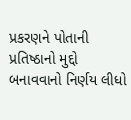પ્રકરણને પોતાની પ્રતિષ્ઠાનો મુદ્દો બનાવવાનો નિર્ણય લીધો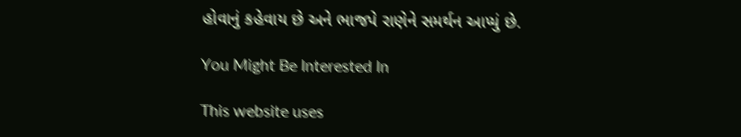હોવાનું કહેવાય છે અને ભાજપે રાણેને સમર્થન આપ્યું છે.

You Might Be Interested In

This website uses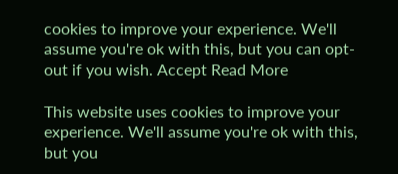cookies to improve your experience. We'll assume you're ok with this, but you can opt-out if you wish. Accept Read More

This website uses cookies to improve your experience. We'll assume you're ok with this, but you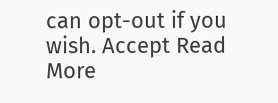can opt-out if you wish. Accept Read More